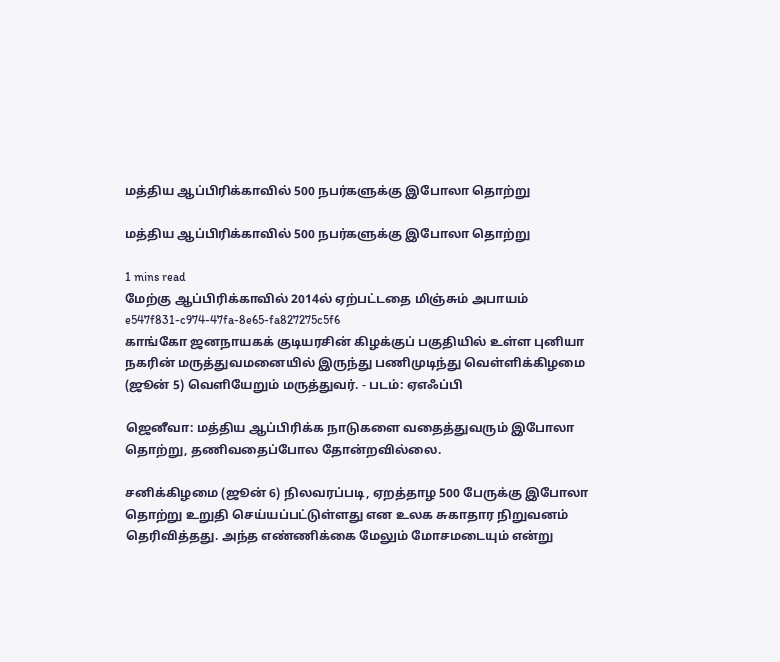மத்திய ஆப்பிரிக்காவில் 500 நபர்களுக்கு இபோலா தொற்று

மத்திய ஆப்பிரிக்காவில் 500 நபர்களுக்கு இபோலா தொற்று

1 mins read
மேற்கு ஆப்பிரிக்காவில் 2014ல் ஏற்பட்டதை மிஞ்சும் அபாயம்
e547f831-c974-47fa-8e65-fa827275c5f6
காங்கோ ஜனநாயகக் குடியரசின் கிழக்குப் பகுதியில் உள்ள புனியா நகரின் மருத்துவமனையில் இருந்து பணிமுடிந்து வெள்ளிக்கிழமை (ஜூன் 5) வெளியேறும் மருத்துவர். - படம்: ஏஎஃப்பி

ஜெனீவா: மத்திய ஆப்பிரிக்க நாடுகளை வதைத்துவரும் இபோலா தொற்று, தணிவதைப்போல தோன்றவில்லை.

சனிக்கிழமை (ஜூன் 6) நிலவரப்படி, ஏறத்தாழ 500 பேருக்கு இபோலா தொற்று உறுதி செய்யப்பட்டுள்ளது என உலக சுகாதார நிறுவனம் தெரிவித்தது. அந்த எண்ணிக்கை மேலும் மோசமடையும் என்று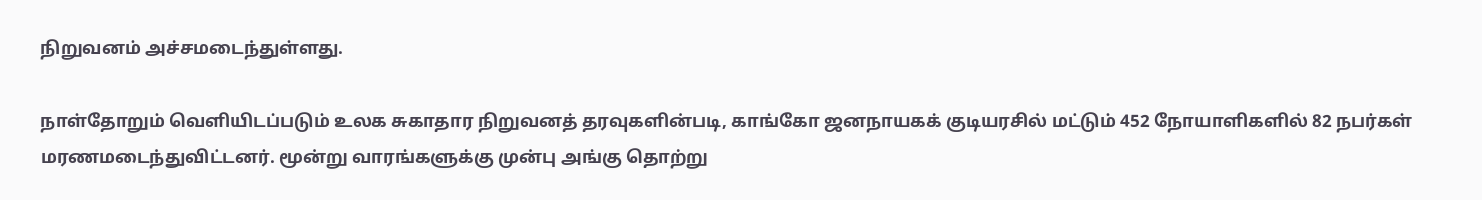நிறுவனம் அச்சமடைந்துள்ளது.

நாள்தோறும் வெளியிடப்படும் உலக சுகாதார நிறுவனத் தரவுகளின்படி, காங்கோ ஜனநாயகக் குடியரசில் மட்டும் 452 நோயாளிகளில் 82 நபர்கள் மரணமடைந்துவிட்டனர். மூன்று வாரங்களுக்கு முன்பு அங்கு தொற்று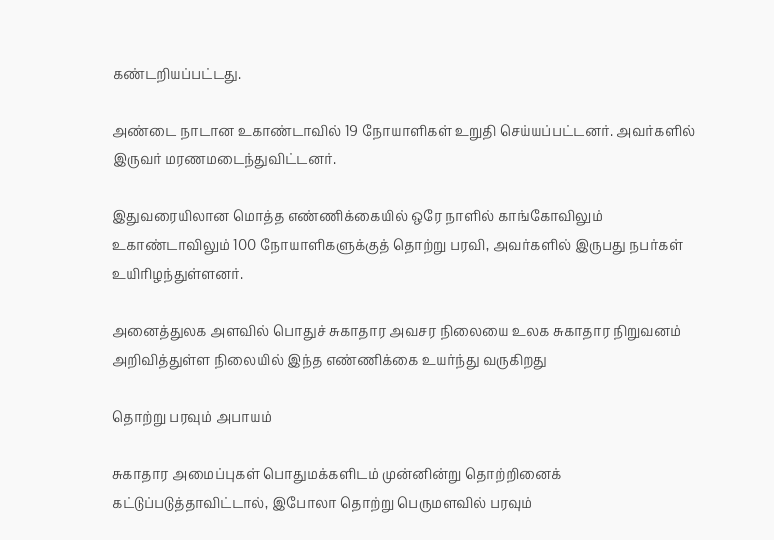கண்டறியப்பட்டது.

அண்டை நாடான உகாண்டாவில் 19 நோயாளிகள் உறுதி செய்யப்பட்டனர். அவர்களில் இருவர் மரணமடைந்துவிட்டனர்.

இதுவரையிலான மொத்த எண்ணிக்கையில் ஒரே நாளில் காங்கோவிலும் உகாண்டாவிலும் 100 நோயாளிகளுக்குத் தொற்று பரவி, அவர்களில் இருபது நபர்கள் உயிரிழந்துள்ளனர்.

அனைத்துலக அளவில் பொதுச் சுகாதார அவசர நிலையை உலக சுகாதார நிறுவனம் அறிவித்துள்ள நிலையில் இந்த எண்ணிக்கை உயர்ந்து வருகிறது

தொற்று பரவும் அபாயம்

சுகாதார அமைப்புகள் பொதுமக்களிடம் முன்னின்று தொற்றினைக் கட்டுப்படுத்தாவிட்டால், இபோலா தொற்று பெருமளவில் பரவும்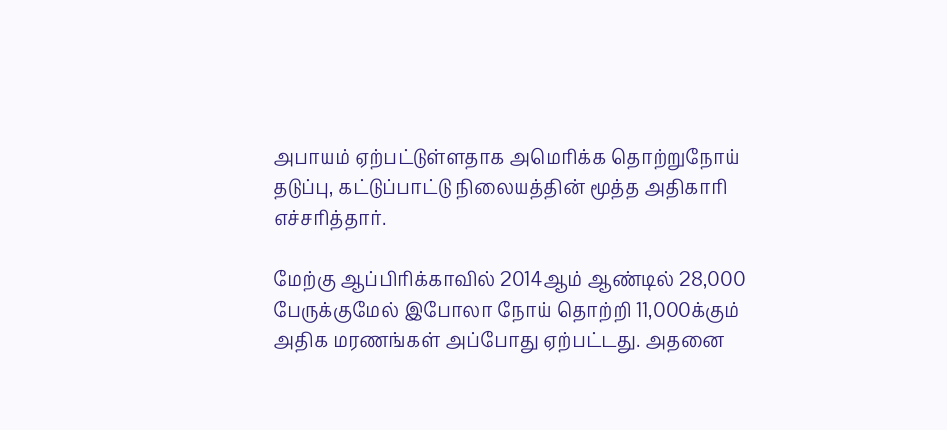அபாயம் ஏற்பட்டுள்ளதாக அமெரிக்க தொற்றுநோய் தடுப்பு, கட்டுப்பாட்டு நிலையத்தின் மூத்த அதிகாரி எச்சரித்தார்.

மேற்கு ஆப்பிரிக்காவில் 2014ஆம் ஆண்டில் 28,000 பேருக்குமேல் இபோலா நோய் தொற்றி 11,000க்கும் அதிக மரணங்கள் அப்போது ஏற்பட்டது. அதனை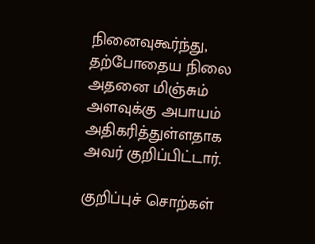நினைவுகூர்ந்து, தற்போதைய நிலை அதனை மிஞ்சும் அளவுக்கு அபாயம் அதிகரித்துள்ளதாக அவர் குறிப்பிட்டார்.

குறிப்புச் சொற்கள்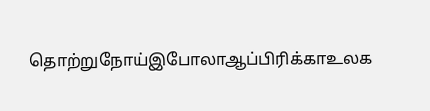தொற்றுநோய்இபோலாஆப்பிரிக்காஉலக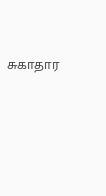சுகாதார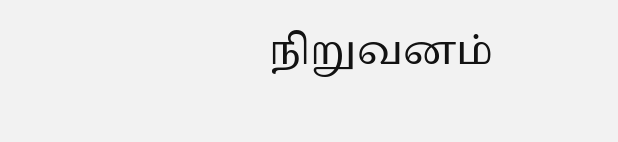நிறுவனம்